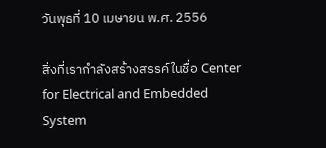วันพุธที่ 10 เมษายน พ.ศ. 2556

สิ่งที่เรากำลังสร้างสรรค์ในชื่อ Center for Electrical and Embedded System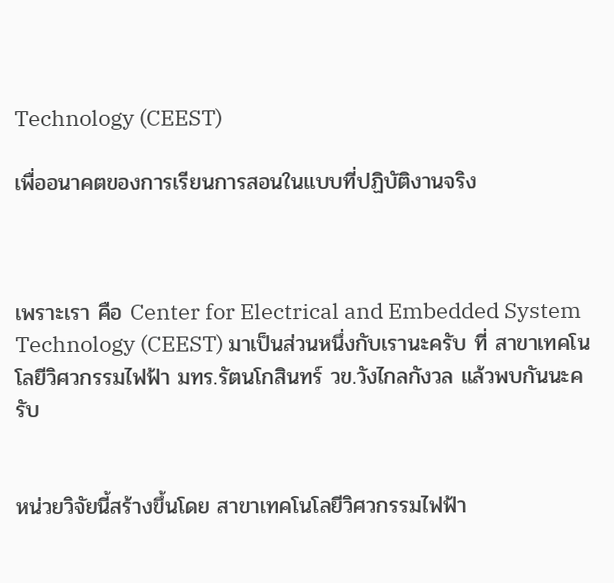Technology (CEEST)

เพื่ออนาคตของการเรียนการสอนในแบบที่ปฏิบัติงานจริง



เพราะเรา คือ Center for Electrical and Embedded System Technology (CEEST) มาเป็นส่วนหนึ่งกับเรานะครับ ที่ สาขาเทคโนโลยีวิศวกรรมไฟฟ้า มทร.รัตนโกสินทร์ วข.วังไกลกังวล แล้วพบกันนะครับ


หน่วยวิจัยนี้สร้างขึ้นโดย สาขาเทคโนโลยีวิศวกรรมไฟฟ้า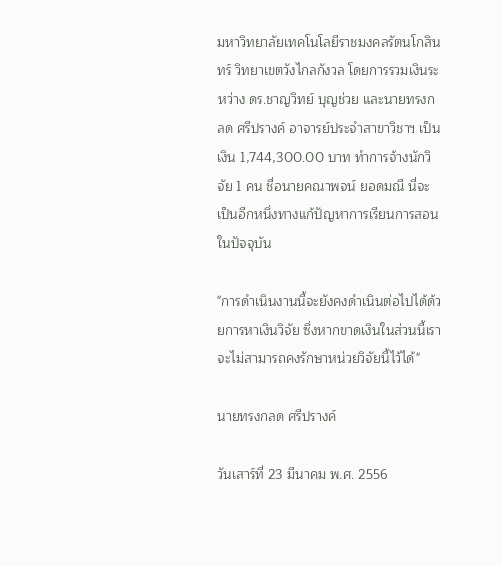มหาวิทยาลัยเทคโนโลยีราชมงคลรัตนโกสินทร์ วิทยาเขตวังไกลกังวล โดยการรวมเงินระหว่าง ดร.ชาญวิทย์ บุญช่วย และนายทรงกลด ศรีปรางค์ อาจารย์ประจำสาขาวิชาฯ เป็นเงิน 1,744,300.00 บาท ทำการจ้างนักวิจัย 1 คน ชื่อนายคณาพจน์ ยอดมณี นี่จะเป็นอีกหนึ่งทางแก้ปัญหาการเรียนการสอนในปัจจุบัน

"การดำเนินงานนี้จะยังคงดำเนินต่อไปได้ด้วยการหาเงินวิจัย ซึ่งหากขาดเงินในส่วนนี้เราจะไม่สามารถคงรักษาหน่วยวิจัยนี้ไว้ได้"

นายทรงกลด ศรีปรางค์

วันเสาร์ที่ 23 มีนาคม พ.ศ. 2556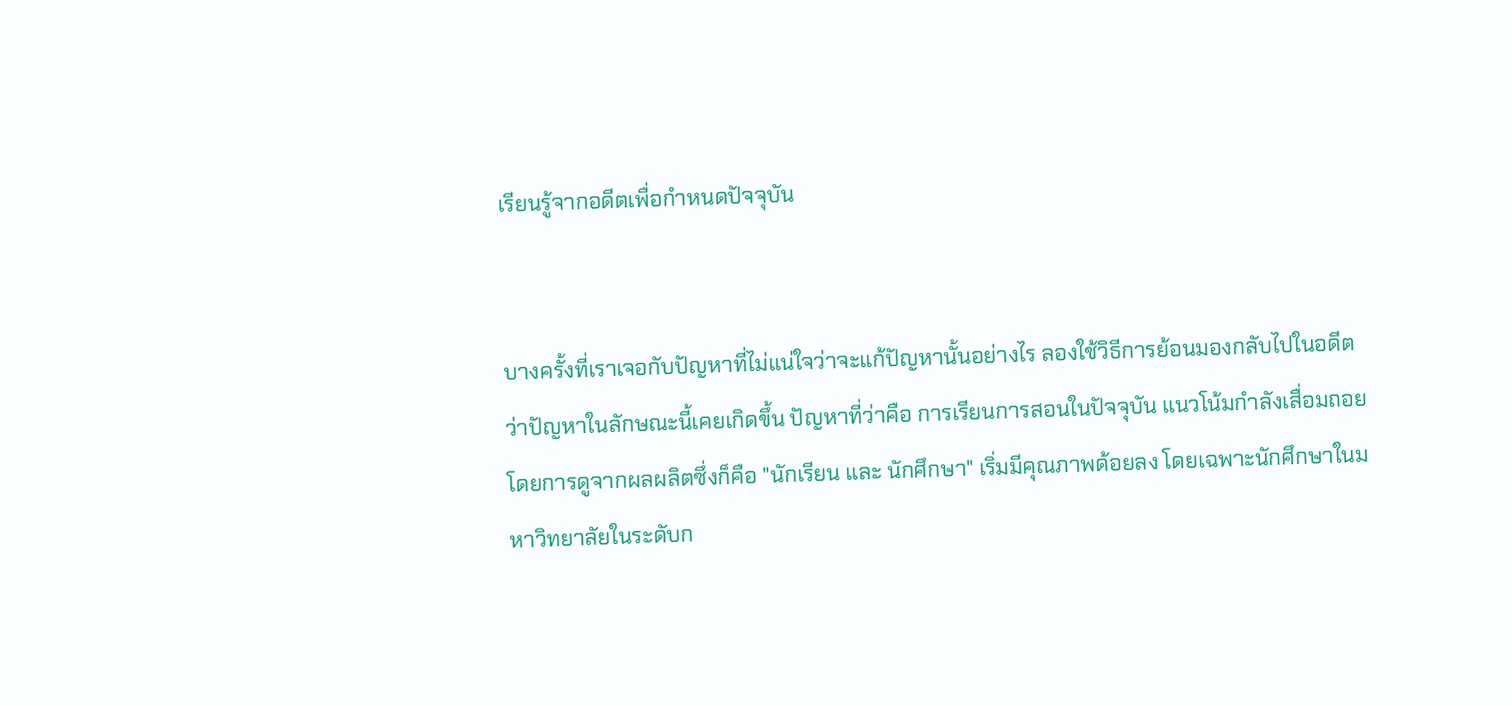เรียนรู้จากอดีตเพื่อกำหนดปัจจุบัน


บางครั้งที่เราเจอกับปัญหาที่ไม่แน่ใจว่าจะแก้ปัญหานั้นอย่างไร ลองใช้วิธีการย้อนมองกลับไปในอดีตว่าปัญหาในลักษณะนี้เคยเกิดขึ้น ปัญหาที่ว่าคือ การเรียนการสอนในปัจจุบัน แนวโน้มกำลังเสื่อมถอยโดยการดูจากผลผลิตซึ่งก็คือ "นักเรียน และ นักศึกษา" เริ่มมีคุณภาพด้อยลง โดยเฉพาะนักศึกษาในมหาวิทยาลัยในระดับก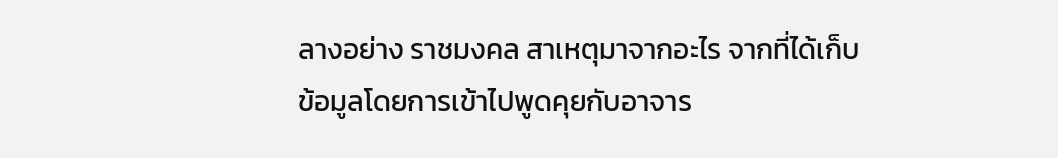ลางอย่าง ราชมงคล สาเหตุมาจากอะไร จากที่ได้เก็บข้อมูลโดยการเข้าไปพูดคุยกับอาจาร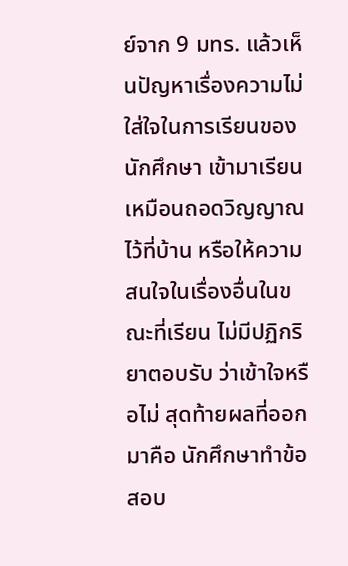ย์จาก 9 มทร. แล้วเห็นปัญหาเรื่องความไม่ใส่ใจในการเรียนของนักศึกษา เข้ามาเรียนเหมือนถอดวิญญาณไว้ที่บ้าน หรือให้ความสนใจในเรื่องอื่นในขณะที่เรียน ไม่มีปฏิกริยาตอบรับ ว่าเข้าใจหรือไม่ สุดท้ายผลที่ออกมาคือ นักศึกษาทำข้อสอบ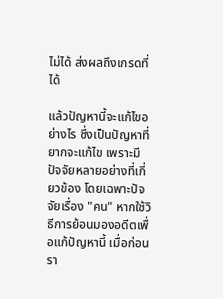ไม่ได้ ส่งผลถึงเกรดที่ได้

แล้วปัญหานี้จะแก้ไขอย่างไร ซึ่งเป็นปัญหาที่ยากจะแก้ไข เพราะมีปัจจัยหลายอย่างที่เกี่ยวข้อง โดยเฉพาะปัจจัยเรื่อง "คน" หากใช้วิธีการย้อนมองอดีตเพื่อแก้ปัญหานี้ เมื่อก่อนรา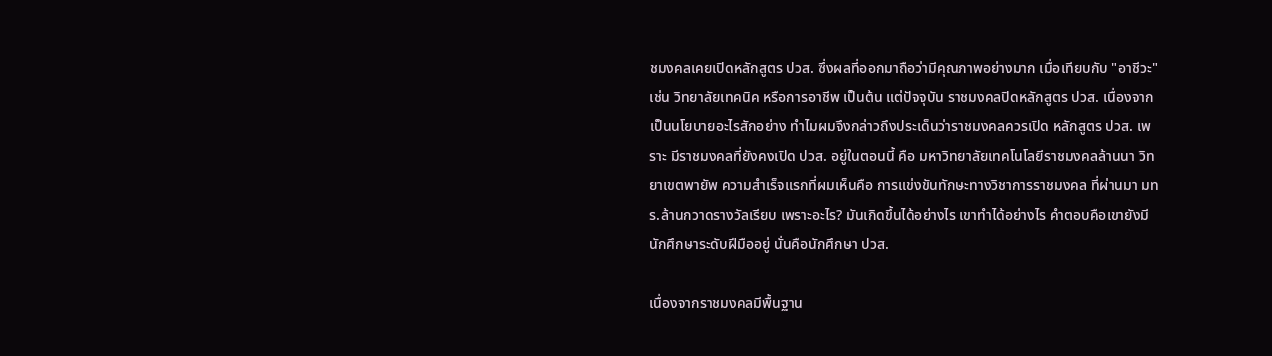ชมงคลเคยเปิดหลักสูตร ปวส. ซึ่งผลที่ออกมาถือว่ามีคุณภาพอย่างมาก เมื่อเทียบกับ "อาชีวะ" เช่น วิทยาลัยเทคนิค หรือการอาชีพ เป็นต้น แต่ปัจจุบัน ราชมงคลปิดหลักสูตร ปวส. เนื่องจากเป็นนโยบายอะไรสักอย่าง ทำไมผมจึงกล่าวถึงประเด็นว่าราชมงคลควรเปิด หลักสูตร ปวส. เพราะ มีราชมงคลที่ยังคงเปิด ปวส. อยู่ในตอนนี้ คือ มหาวิทยาลัยเทคโนโลยีราชมงคลล้านนา วิทยาเขตพายัพ ความสำเร็จแรกที่ผมเห็นคือ การแข่งขันทักษะทางวิชาการราชมงคล ที่ผ่านมา มทร.ล้านกวาดรางวัลเรียบ เพราะอะไร? มันเกิดขึ้นได้อย่างไร เขาทำได้อย่างไร คำตอบคือเขายังมีนักศึกษาระดับฝีมืออยู่ นั่นคือนักศึกษา ปวส.

เนื่องจากราชมงคลมีพื้นฐาน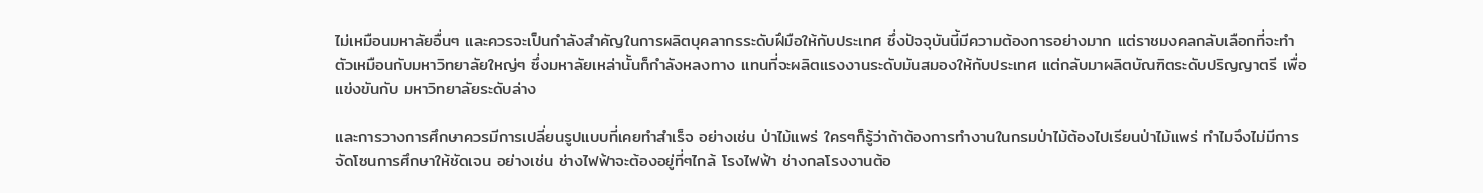ไม่เหมือนมหาลัยอื่นๆ และควรจะเป็นกำลังสำคัญในการผลิตบุคลากรระดับฝึมือให้กับประเทศ ซึ่งปัจจุบันนี้มีความต้องการอย่างมาก แต่ราชมงคลกลับเลือกที่จะทำตัวเหมือนกับมหาวิทยาลัยใหญ่ๆ ซึ่งมหาลัยเหล่านั้นก็กำลังหลงทาง แทนที่จะผลิตแรงงานระดับมันสมองให้กับประเทศ แต่กลับมาผลิตบัณฑิตระดับปริญญาตรี เพื่อแข่งขันกับ มหาวิทยาลัยระดับล่าง

และการวางการศึกษาควรมีการเปลี่ยนรูปแบบที่เคยทำสำเร็จ อย่างเช่น ป่าไม้แพร่ ใครๆก็รู้ว่าถ้าต้องการทำงานในกรมป่าไม้ต้องไปเรียนป่าไม้แพร่ ทำไมจึงไม่มีการจัดโซนการศึกษาให้ชัดเจน อย่างเช่น ช่างไฟฟ้าจะต้องอยู่ที่ๆไกล้ โรงไฟฟ้า ช่างกลโรงงานต้อ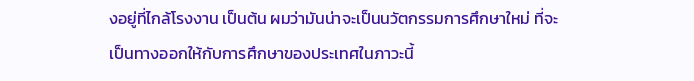งอยู่ที่ไกล้โรงงาน เป็นต้น ผมว่ามันน่าจะเป็นนวัตกรรมการศึกษาใหม่ ที่จะเป็นทางออกให้กับการศึกษาของประเทศในภาวะนี้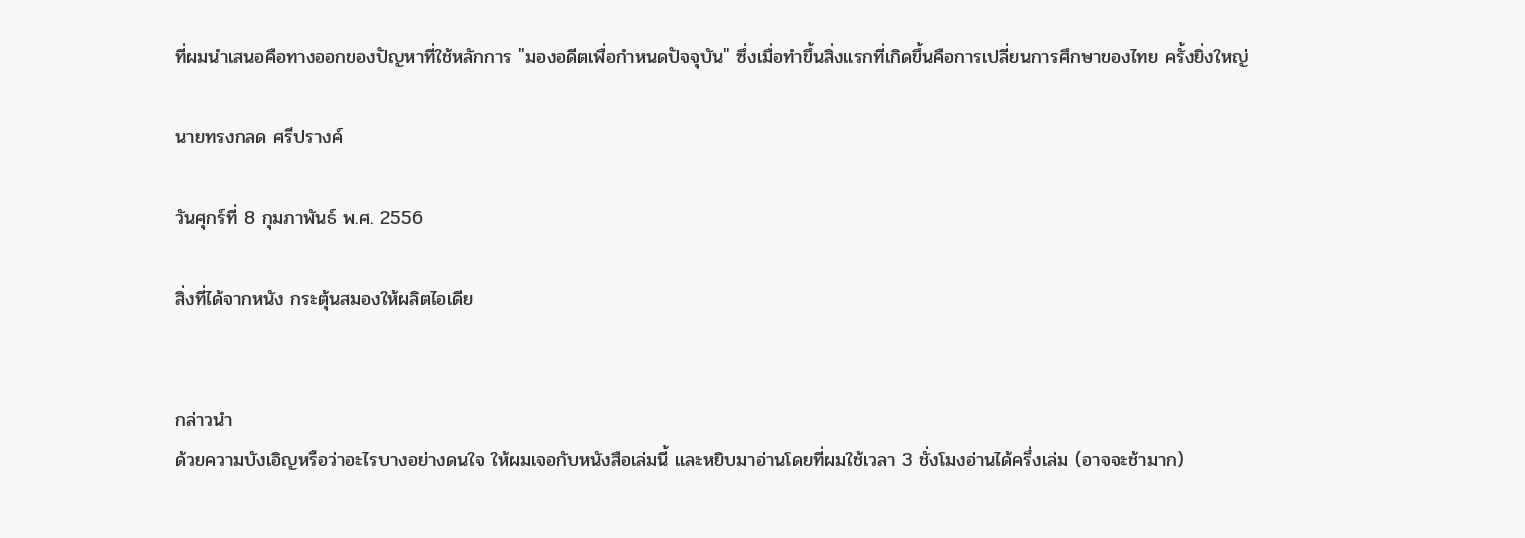ที่ผมนำเสนอคือทางออกของปัญหาที่ใช้หลักการ "มองอดีตเพื่อกำหนดปัจจุบัน" ซึ่งเมื่อทำขึ้นสิ่งแรกที่เกิดขึ้นคือการเปลี่ยนการศึกษาของไทย ครั้งยิ่งใหญ่

นายทรงกลด ศรีปรางค์

วันศุกร์ที่ 8 กุมภาพันธ์ พ.ศ. 2556

สิ่งที่ได้จากหนัง กระตุ้นสมองให้ผลิตไอเดีย


กล่าวนำ
ด้วยความบังเอิญหรือว่าอะไรบางอย่างดนใจ ให้ผมเจอกับหนังสือเล่มนี้ และหยิบมาอ่านโดยที่ผมใช้เวลา 3 ชั่งโมงอ่านได้ครึ่งเล่ม (อาจจะช้ามาก)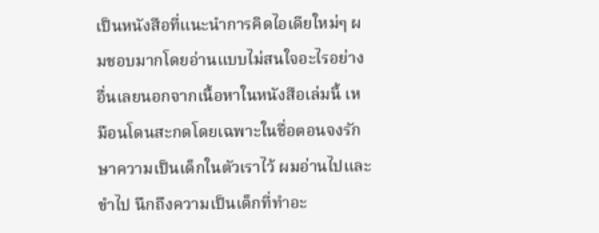เป็นหนังสือที่แนะนำการคิดไอเดียใหม่ๆ ผมชอบมากโดยอ่านแบบไม่สนใจอะไรอย่างอื่นเลยนอกจากเนื้อหาในหนังสือเล่มนี้ เหมือนโดนสะกดโดยเฉพาะในชื่อตอนจงรักษาความเป็นเด็กในตัวเราไว้ ผมอ่านไปและขำไป นึกถึงความเป็นเด็กที่ทำอะ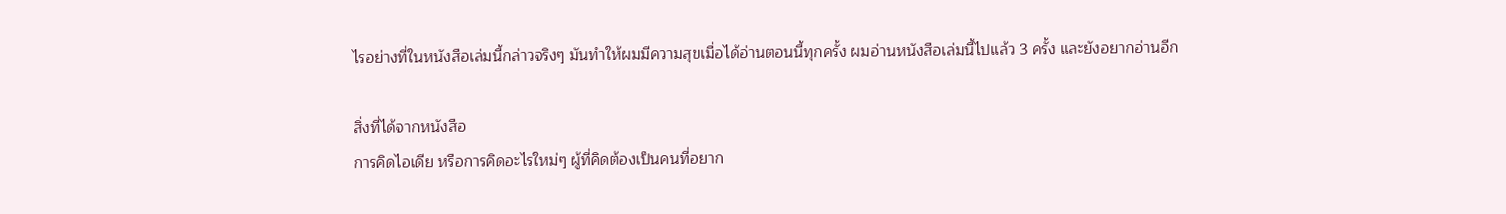ไรอย่างที่ในหนังสือเล่มนี้กล่าวจริงๆ มันทำให้ผมมีความสุขเมื่อได้อ่านตอนนี้ทุกครั้ง ผมอ่านหนังสือเล่มนี้ไปแล้ว 3 ครั้ง และยังอยากอ่านอีก

สิ่งที่ได้จากหนังสือ
การคิดไอเดีย หรือการคิดอะไรใหม่ๆ ผู้ที่คิดต้องเป็นคนที่อยาก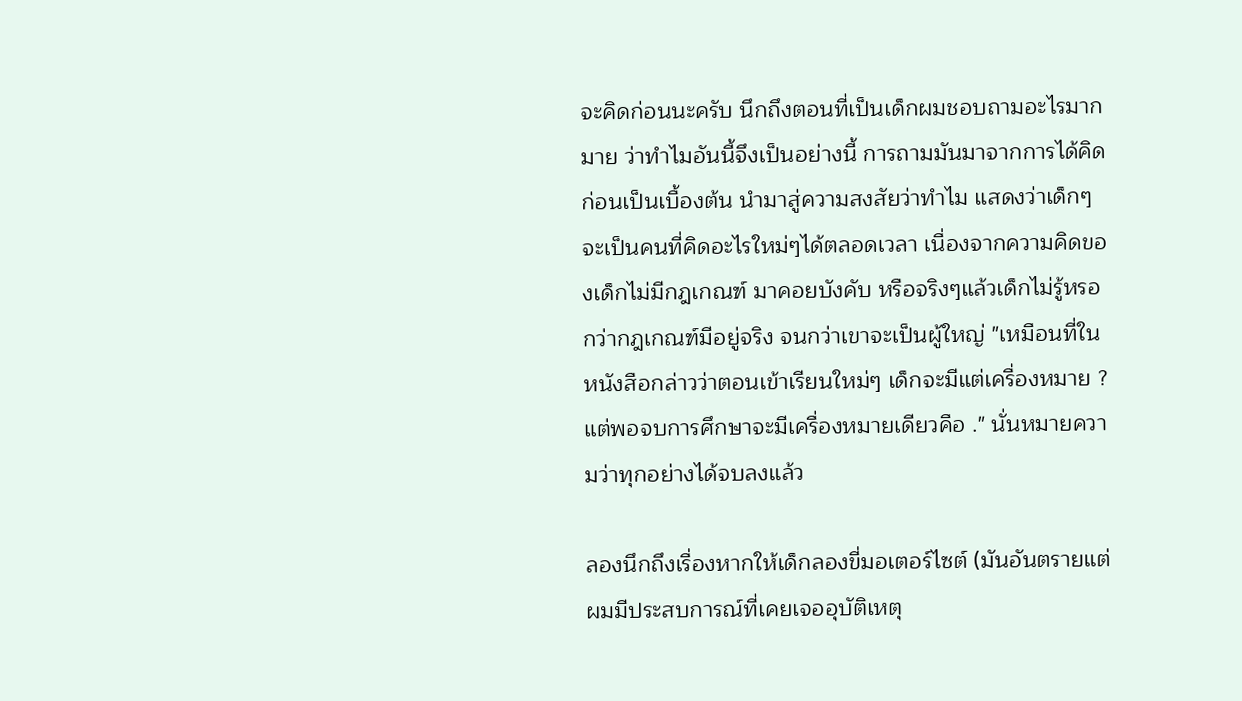จะคิดก่อนนะครับ นึกถึงตอนที่เป็นเด็กผมชอบถามอะไรมากมาย ว่าทำไมอันนี้จึงเป็นอย่างนี้ การถามมันมาจากการได้คิดก่อนเป็นเบื้องต้น นำมาสู่ความสงสัยว่าทำไม แสดงว่าเด็กๆ จะเป็นคนที่คิดอะไรใหม่ๆได้ตลอดเวลา เนื่องจากความคิดของเด็กไม่มีกฎเกณฑ์ มาคอยบังคับ หรือจริงๆแล้วเด็กไม่รู้หรอกว่ากฎเกณฑ์มีอยู่จริง จนกว่าเขาจะเป็นผู้ใหญ่ "เหมือนที่ในหนังสือกล่าวว่าตอนเข้าเรียนใหม่ๆ เด็กจะมีแต่เครื่องหมาย ? แต่พอจบการศึกษาจะมีเครื่องหมายเดียวคือ ." นั่นหมายความว่าทุกอย่างได้จบลงแล้ว

ลองนึกถึงเรื่องหากให้เด็กลองขี่มอเตอร์ไซต์ (มันอันตรายแต่ผมมีประสบการณ์ที่เคยเจออุบัติเหตุ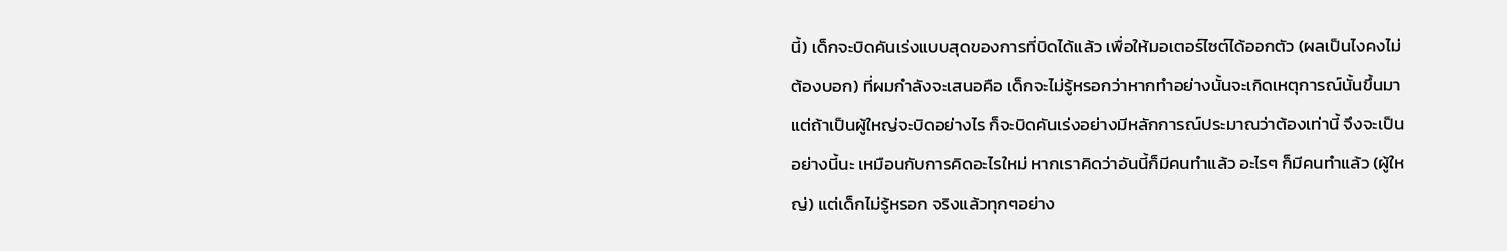นี้) เด็กจะบิดคันเร่งแบบสุดของการที่บิดได้แล้ว เพื่อให้มอเตอร์ไซต์ได้ออกตัว (ผลเป็นไงคงไม่ต้องบอก) ที่ผมกำลังจะเสนอคือ เด็กจะไม่รู้หรอกว่าหากทำอย่างนั้นจะเกิดเหตุการณ์นั้นขึ้นมา แต่ถ้าเป็นผู้ใหญ่จะบิดอย่างไร ก็จะบิดคันเร่งอย่างมีหลักการณ์ประมาณว่าต้องเท่านี้ จึงจะเป็นอย่างนี้นะ เหมือนกับการคิดอะไรใหม่ หากเราคิดว่าอันนี้ก็มีคนทำแล้ว อะไรๆ ก็มีคนทำแล้ว (ผู้ใหญ่) แต่เด็กไม่รู้หรอก จริงแล้วทุกๆอย่าง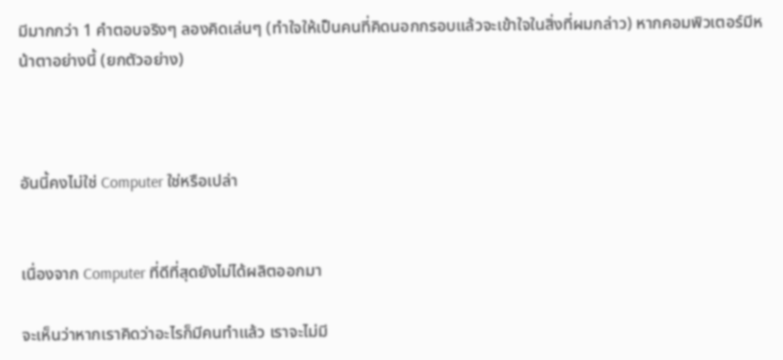มีมากกว่า 1 คำตอบจริงๆ ลองคิดเล่นๆ (ทำใจให้เป็นคนที่คิดนอกกรอบแล้วจะเข้าใจในสิ่งที่ผมกล่าว) หากคอมพิวเตอร์มีหน้าตาอย่างนี้ (ยกตัวอย่าง)



อันนี้คงไม่ใช่ Computer ใช่หรือเปล่า


เนื่องจาก Computer ที่ดีที่สุดยังไม่ได้ผลิตออกมา

จะเห็นว่าหากเราคิดว่าอะไรก็มีคนทำแล้ว เราจะไม่มี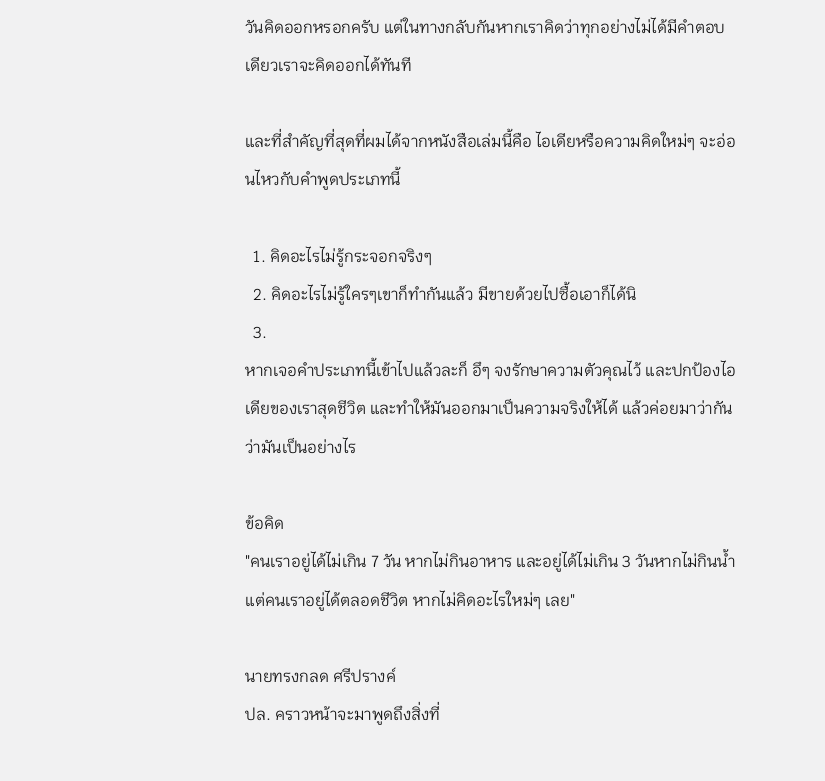วันคิดออกหรอกครับ แต่ในทางกลับกันหากเราคิดว่าทุกอย่างไม่ได้มีคำตอบเดียวเราจะคิดออกได้ทันที

และที่สำคัญที่สุดที่ผมได้จากหนังสือเล่มนี้คือ ไอเดียหรือความคิดใหม่ๆ จะอ่อนไหวกับคำพูดประเภทนี้

  1. คิดอะไรไม่รู้กระจอกจริงๆ
  2. คิดอะไรไม่รู้ใครๆเขาก็ทำกันแล้ว มีขายด้วยไปซื้อเอาก็ได้นิ
  3.
หากเจอคำประเภทนี้เข้าไปแล้วละก็ อึๆ จงรักษาความตัวคุณไว้ และปกป้องไอเดียของเราสุดชีวิต และทำให้มันออกมาเป็นความจริงให้ได้ แล้วค่อยมาว่ากัน ว่ามันเป็นอย่างไร

ข้อคิด
"คนเราอยู่ได้ไม่เกิน 7 วัน หากไม่กินอาหาร และอยู่ได้ไม่เกิน 3 วันหากไม่กินน้ำ แต่คนเราอยู่ได้ตลอดชีวิต หากไม่คิดอะไรใหม่ๆ เลย"

นายทรงกลด ศรีปรางค์
ปล. คราวหน้าจะมาพูดถึงสิ่งที่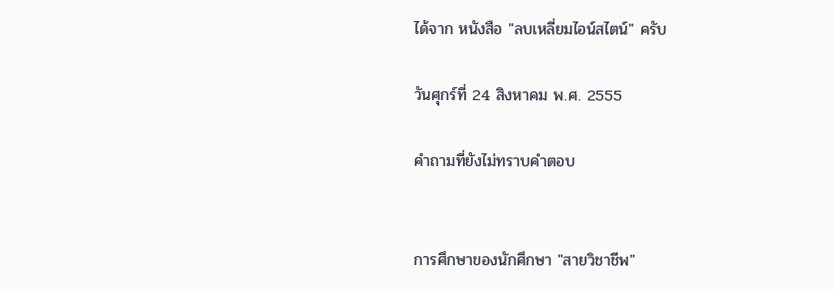ได้จาก หนังสือ "ลบเหลี่ยมไอน์สไตน์" ครับ

วันศุกร์ที่ 24 สิงหาคม พ.ศ. 2555

คำถามที่ยังไม่ทราบคำตอบ


การศึกษาของนักศึกษา "สายวิชาชีพ"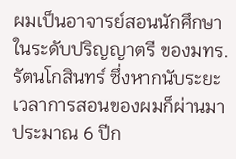ผมเป็นอาจารย์สอนนักศึกษาในระดับปริญญาตรี ของมทร.รัตนโกสินทร์ ซึ่งหากนับระยะเวลาการสอนของผมก็ผ่านมาประมาณ 6 ปีก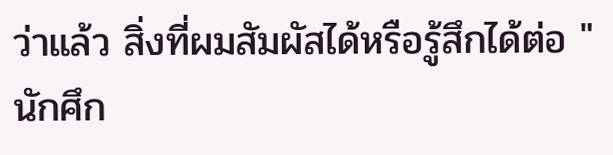ว่าแล้ว สิ่งที่ผมสัมผัสได้หรือรู้สึกได้ต่อ "นักศึก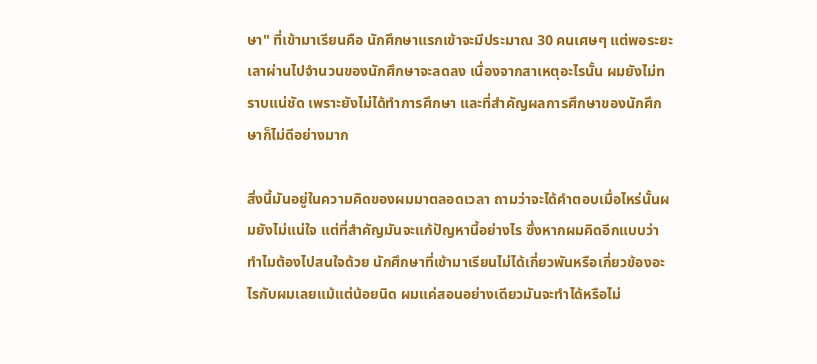ษา" ที่เข้ามาเรียนคือ นักศึกษาแรกเข้าจะมีประมาณ 30 คนเศษๆ แต่พอระยะเลาผ่านไปจำนวนของนักศึกษาจะลดลง เนื่องจากสาเหตุอะไรนั้น ผมยังไม่ทราบแน่ชัด เพราะยังไม่ได้ทำการศึกษา และที่สำคัญผลการศึกษาของนักศึกษาก็ไม่ดีอย่างมาก

สิ่งนี้มันอยู่ในความคิดของผมมาตลอดเวลา ถามว่าจะได้คำตอบเมื่อไหร่นั้นผมยังไม่แน่ใจ แต่ที่สำคัญมันจะแก้ปัญหานี้อย่างไร ซึ่งหากผมคิดอีกแบบว่าทำไมต้องไปสนใจด้วย นักศึกษาที่เข้ามาเรียนไม่ได้เกี่ยวพันหรือเกี่ยวข้องอะไรกับผมเลยแม้แต่น้อยนิด ผมแค่สอนอย่างเดียวมันจะทำได้หรือไม่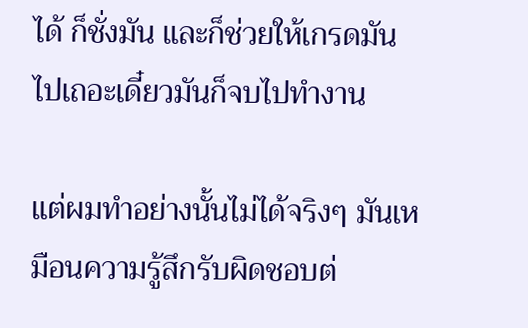ได้ ก็ชั่งมัน และก็ช่วยให้เกรดมันไปเถอะเดี๋ยวมันก็จบไปทำงาน

แต่ผมทำอย่างนั้นไม่ได้จริงๆ มันเหมือนความรู้สึกรับผิดชอบต่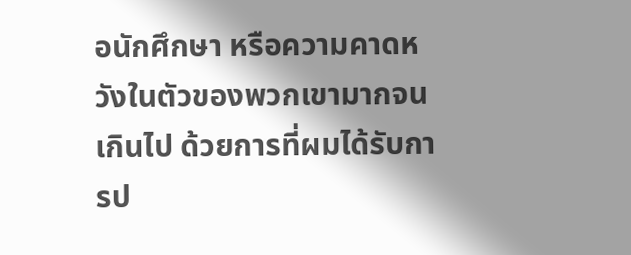อนักศึกษา หรือความคาดหวังในตัวของพวกเขามากจนเกินไป ด้วยการที่ผมได้รับการป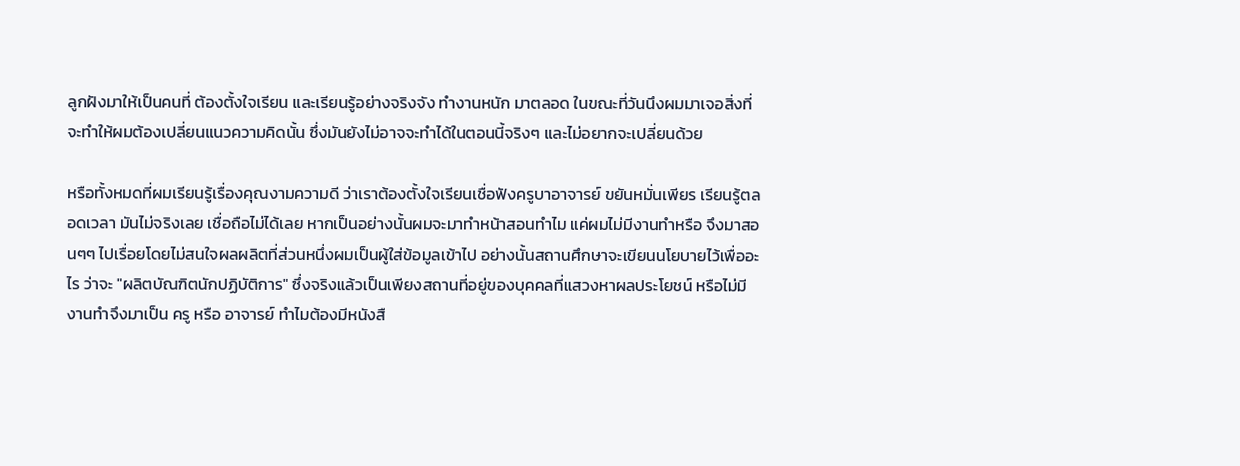ลูกฝังมาให้เป็นคนที่ ต้องตั้งใจเรียน และเรียนรู้อย่างจริงจัง ทำงานหนัก มาตลอด ในขณะที่วันนึงผมมาเจอสิ่งที่จะทำให้ผมต้องเปลี่ยนแนวความคิดนั้น ซึ่งมันยังไม่อาจจะทำได้ในตอนนี้จริงๆ และไม่อยากจะเปลี่ยนด้วย

หรือทั้งหมดที่ผมเรียนรู้เรื่องคุณงามความดี ว่าเราต้องตั้งใจเรียนเชื่อฟังครูบาอาจารย์ ขยันหมั่นเพียร เรียนรู้ตลอดเวลา มันไม่จริงเลย เชื่อถือไม่ได้เลย หากเป็นอย่างนั้นผมจะมาทำหน้าสอนทำไม แค่ผมไม่มีงานทำหรือ จึงมาสอนๆๆ ไปเรื่อยโดยไม่สนใจผลผลิตที่ส่วนหนึ่งผมเป็นผู้ใส่ข้อมูลเข้าไป อย่างนั้นสถานศึกษาจะเขียนนโยบายไว้เพื่ออะไร ว่าจะ "ผลิตบัณฑิตนักปฏิบัติการ" ซึ่งจริงแล้วเป็นเพียงสถานที่อยู่ของบุคคลที่แสวงหาผลประโยชน์ หรือไม่มีงานทำจึงมาเป็น ครู หรือ อาจารย์ ทำไมต้องมีหนังสื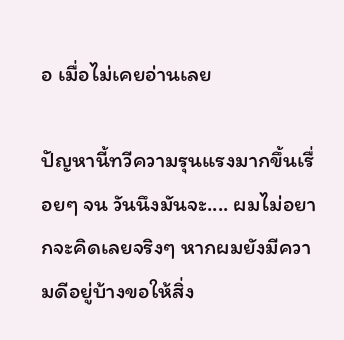อ เมื่อไม่เคยอ่านเลย

ปัญหานี้ทวีความรุนแรงมากขึ้นเรื่อยๆ จน วันนึงมันจะ.... ผมไม่อยากจะคิดเลยจริงๆ หากผมยังมีความดีอยู่บ้างขอให้สิ่ง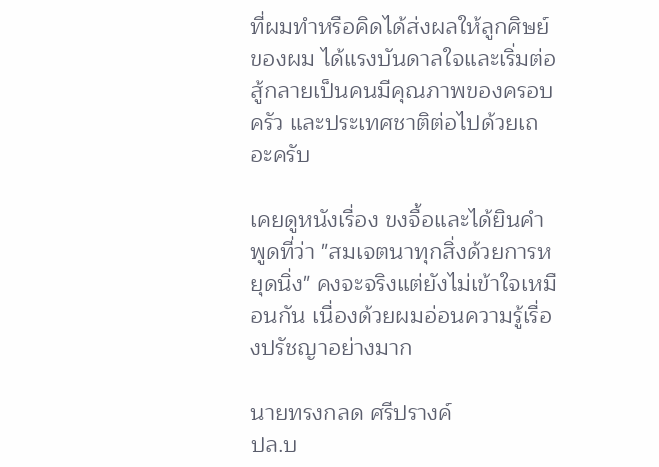ที่ผมทำหรือคิดได้ส่งผลให้ลูกศิษย์ของผม ได้แรงบันดาลใจและเริ่มต่อสู้กลายเป็นคนมีคุณภาพของครอบครัว และประเทศชาติต่อไปด้วยเถอะครับ

เคยดูหนังเรื่อง ขงจื้อและได้ยินคำพูดที่ว่า "สมเจตนาทุกสิ่งด้วยการหยุดนิ่ง" คงจะจริงแต่ยังไม่เข้าใจเหมือนกัน เนื่องด้วยผมอ่อนความรู้เรื่องปรัชญาอย่างมาก

นายทรงกลด ศรีปรางค์
ปล.บ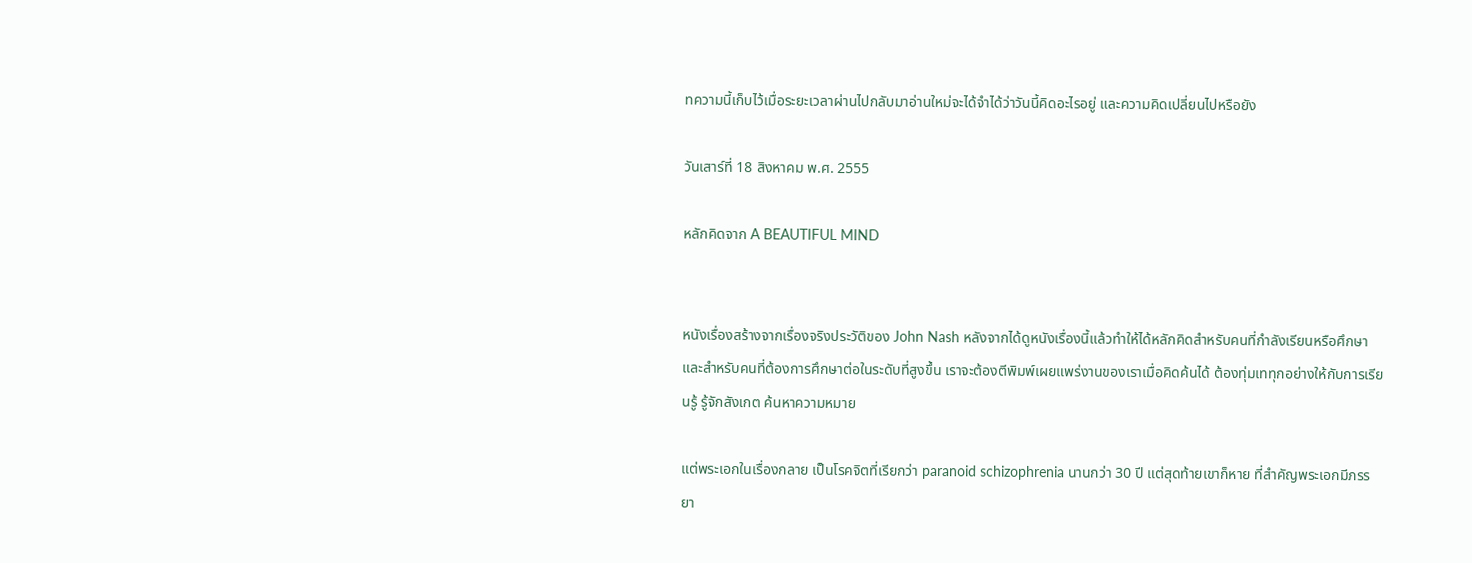ทความนี้เก็บไว้เมื่อระยะเวลาผ่านไปกลับมาอ่านใหม่จะได้จำได้ว่าวันนี้คิดอะไรอยู่ และความคิดเปลี่ยนไปหรือยัง

วันเสาร์ที่ 18 สิงหาคม พ.ศ. 2555

หลักคิดจาก A BEAUTIFUL MIND


หนังเรื่องสร้างจากเรื่องจริงประวัติของ John Nash หลังจากได้ดูหนังเรื่องนี้แล้วทำให้ได้หลักคิดสำหรับคนที่กำลังเรียนหรือศึกษา และสำหรับคนที่ต้องการศึกษาต่อในระดับที่สูงขึ้น เราจะต้องตีพิมพ์เผยแพร่งานของเราเมื่อคิดค้นได้ ต้องทุ่มเททุกอย่างให้กับการเรียนรู้ รู้จักสังเกต ค้นหาความหมาย

แต่พระเอกในเรื่องกลาย เป็นโรคจิตที่เรียกว่า paranoid schizophrenia นานกว่า 30 ปี แต่สุดท้ายเขาก็หาย ที่สำคัญพระเอกมีภรรยา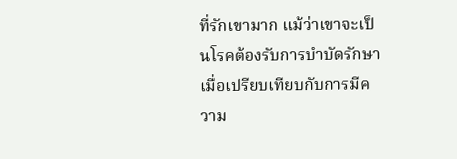ที่รักเขามาก แม้ว่าเขาจะเป็นโรคต้องรับการบำบัดรักษา เมื่อเปรียบเทียบกับการมีความ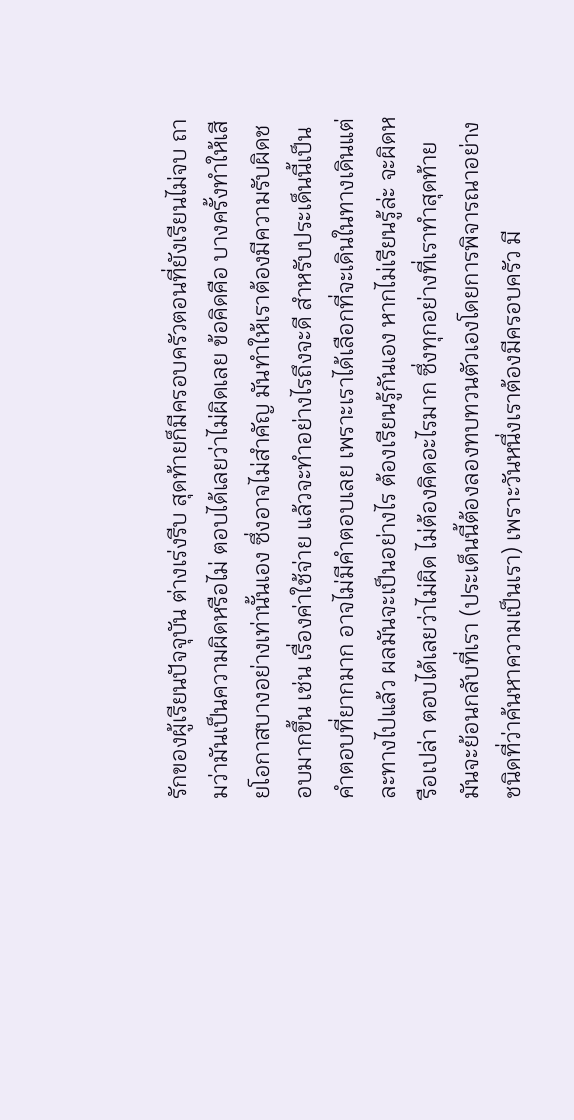รักของผู้เรียนปัจจุบัน ต่างเร่งรีบ สุดท้ายก็มีครอบครัวตอนที่ยังเรียนไม่จบ ถามว่ามันเป็นความผิดหรือไม่ ตอบได้เลยว่าไม่ผิดเลย ข้อคิดคือ บางครั้งทำให้เสียโอกาสบางอย่างเท่านั้นเอง ซึ่งอาจไม่สำคัญ มันทำให้เราต้องมีความรับผิดชอบมากขึ้น เช่น เรื่องค่าใช้จ่าย แล้วจะทำอย่างไรถึงจะดี สำหรับประเด็นนี้เป็นคำตอบที่ยากมาก อาจไม่มีคำตอบเลย เพราะเราได้เลือกที่จะเดินในทางเดินแต่ละทางไปแล้ว ผลมันจะเป็นอย่างไร ต้องเรียนรู้กันเอง หากไม่เรียนรู้ล่ะ จะผิดหรือเปล่า ตอบได้เลยว่าไม่ผิด ไม่ต้องคิดอะไรมาก ซึ่งทุกอย่างที่เราทำสุดท้ายมันจะย้อนกลับที่เรา (ประเด็นนี้ต้องลองทบทวนตัวเองโดยการพิจารณาอย่างชนิดที่ว่าค้นหาความเป็นเรา) เพราะวันหนึ่งเราต้องมีครอบครัว มี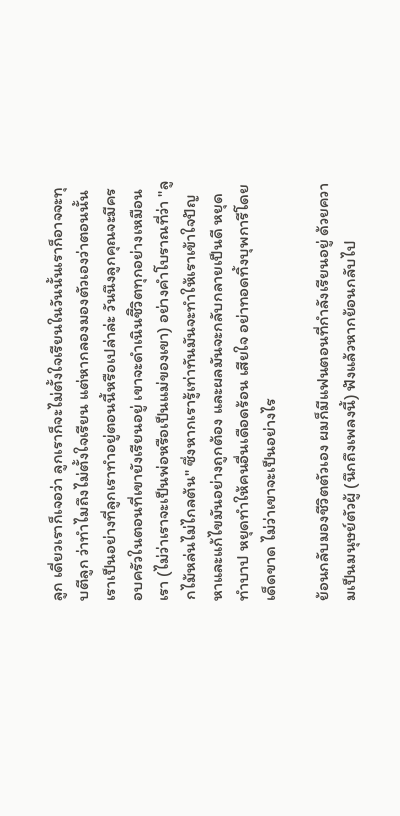ลูก เดี่ยวเราก็เจอว่า ลูกเราก็จะไม่ตั้งใจเรียนในวันนั้นเราก็อาจจะทุบตีลูก ว่าทำไมถึงไม่ตั้งใจเรียน แต่หากลองมองตัวเองว่าตอนนั้นเราเป็นอย่างที่ลูกเราทำอยู่ตอนนี้หรือเปล่าล่ะ วันนึงลูกคุณจะมีครอบครัวในตอนที่เขายังเรียนอยู่ เขาจะดำเนินชีิวิตทุกอย่างเหมือนเรา (ไม่ว่าเราจะเป็นพ่อหรือเป็นแม่ของเขา) อย่างคำโบราณที่ว่า "ลูกไม้หล่นไม่ไกลต้น" ซึ่งหากเรารู้เท่าทันมันจะทำให้เราเข้าใจปัญหาและแก้ไขมันอย่างถูกต้อง และผลมันจะกลับกลายเป็นดี หยุดทำบาป หยุดทำให้คนอื่นเดือดร้อน เสียใจ อย่าทอดทิ้งบุพการีโดยเด็ดขาด ไม่ว่าเขาจะเป็นอย่างไร

ย้อนกลับมองชีวิตตัวเอง ผมก็มีแฟนตอนที่กำลังเรียนอยู่ ด้วยความเป็นมนุษย์ตัวผู้ (นึกถึงเพลงนี้) ฟังแล้วหากย้อนกลับไป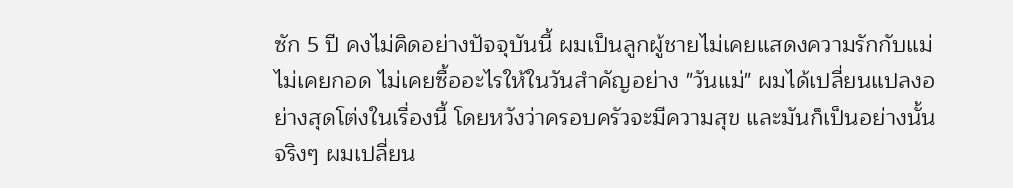ซัก 5 ปี คงไม่คิดอย่างปัจจุบันนี้ ผมเป็นลูกผู้ชายไม่เคยแสดงความรักกับแม่ ไม่เคยกอด ไม่เคยซื้ออะไรให้ในวันสำคัญอย่าง "วันแม่" ผมได้เปลี่ยนแปลงอย่างสุดโต่งในเรื่องนี้ โดยหวังว่าครอบครัวจะมีความสุข และมันก็เป็นอย่างนั้นจริงๆ ผมเปลี่ยน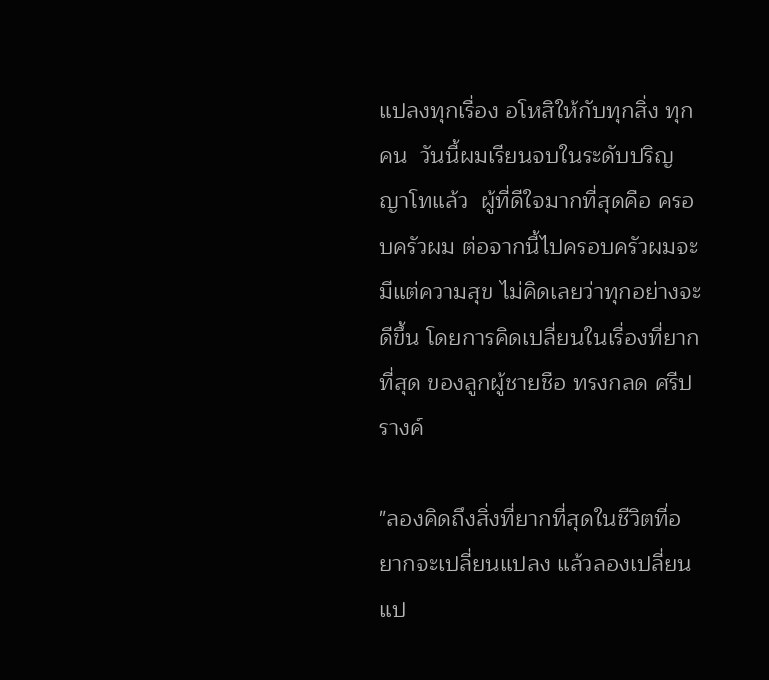แปลงทุกเรื่อง อโหสิให้กับทุกสิ่ง ทุกคน  วันนี้ผมเรียนจบในระดับปริญญาโทแล้ว  ผู้ที่ดีใจมากที่สุดคือ ครอบครัวผม ต่อจากนี้ไปครอบครัวผมจะมีแต่ความสุข ไม่คิดเลยว่าทุกอย่างจะดีขึ้น โดยการคิดเปลี่ยนในเรื่องที่ยากที่สุด ของลูกผู้ชายชือ ทรงกลด ศรีปรางค์

"ลองคิดถึงสิ่งที่ยากที่สุดในชีวิตที่อยากจะเปลี่ยนแปลง แล้วลองเปลี่ยนแป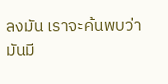ลงมัน เราจะค้นพบว่ามันมี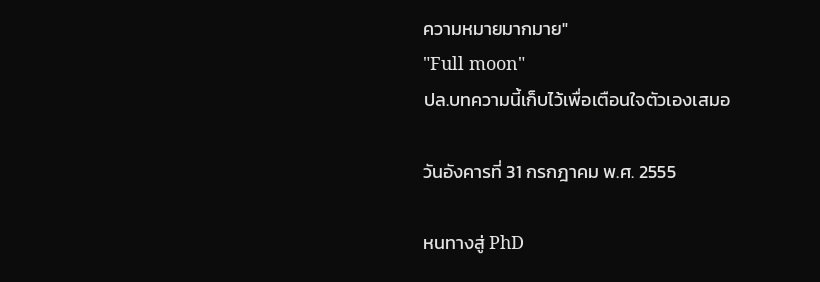ความหมายมากมาย"
"Full moon"
ปล.บทความนี้เก็บไว้เพื่อเตือนใจตัวเองเสมอ

วันอังคารที่ 31 กรกฎาคม พ.ศ. 2555

หนทางสู่ PhD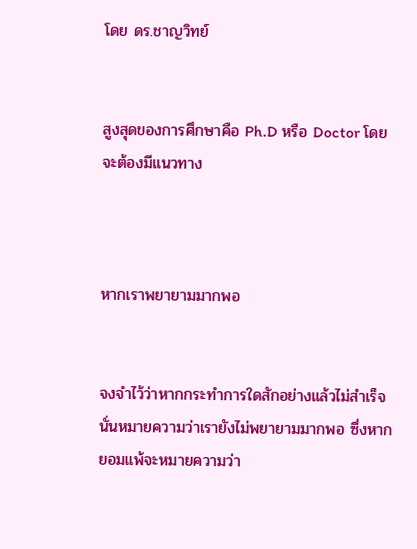โดย ดร.ชาญวิทย์


สูงสุดของการศึกษาคือ Ph.D หรือ Doctor โดยจะต้องมีแนวทาง



หากเราพยายามมากพอ


จงจำไว้ว่าหากกระทำการใดสักอย่างแล้วไม่สำเร็จนั่นหมายความว่าเรายังไม่พยายามมากพอ ซึ่งหากยอมแพ้จะหมายความว่า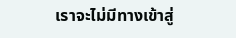เราจะไม่มีทางเข้าสู่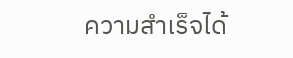ความสำเร็จได้